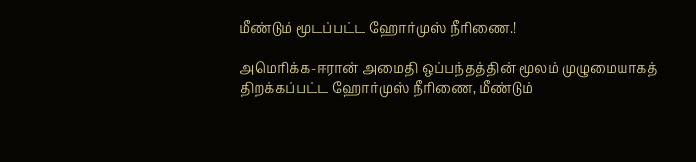மீண்டும் மூடப்பட்ட ஹோர்முஸ் நீரிணை.!

அமெரிக்க-ஈரான் அமைதி ஒப்பந்தத்தின் மூலம் முழுமையாகத் திறக்கப்பட்ட ஹோர்முஸ் நீரிணை, மீண்டும்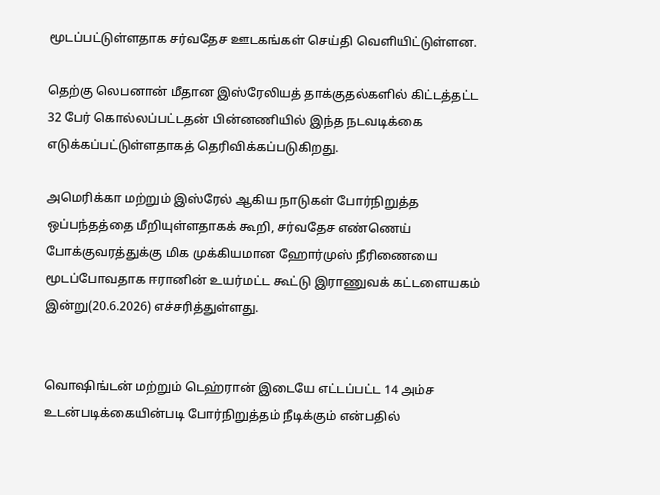மூடப்பட்டுள்ளதாக சர்வதேச ஊடகங்கள் செய்தி வெளியிட்டுள்ளன.

தெற்கு லெபனான் மீதான இஸ்ரேலியத் தாக்குதல்களில் கிட்டத்தட்ட 32 பேர் கொல்லப்பட்டதன் பின்னணியில் இந்த நடவடிக்கை எடுக்கப்பட்டுள்ளதாகத் தெரிவிக்கப்படுகிறது.

அமெரிக்கா மற்றும் இஸ்ரேல் ஆகிய நாடுகள் போர்நிறுத்த ஒப்பந்தத்தை மீறியுள்ளதாகக் கூறி, சர்வதேச எண்ணெய் போக்குவரத்துக்கு மிக முக்கியமான ஹோர்முஸ் நீரிணையை மூடப்போவதாக ஈரானின் உயர்மட்ட கூட்டு இராணுவக் கட்டளையகம் இன்று(20.6.2026) எச்சரித்துள்ளது.


வொஷிங்டன் மற்றும் டெஹ்ரான் இடையே எட்டப்பட்ட 14 அம்ச உடன்படிக்கையின்படி போர்நிறுத்தம் நீடிக்கும் என்பதில்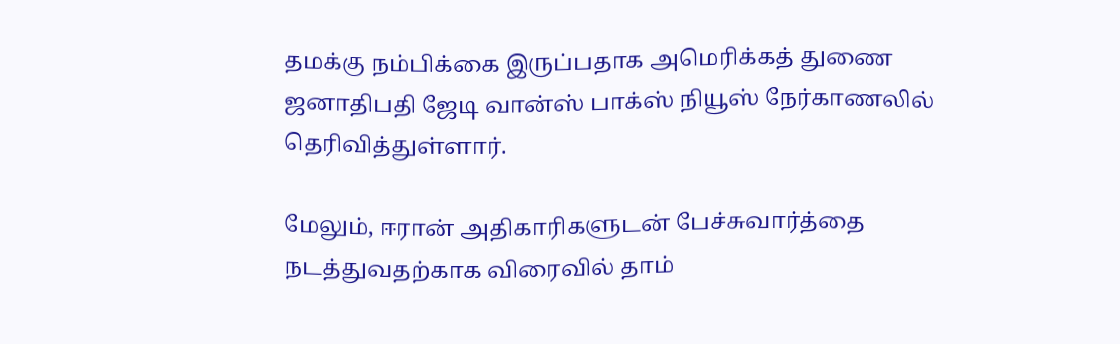தமக்கு நம்பிக்கை இருப்பதாக அமெரிக்கத் துணை ஜனாதிபதி ஜேடி வான்ஸ் பாக்ஸ் நியூஸ் நேர்காணலில் தெரிவித்துள்ளார்.

மேலும், ஈரான் அதிகாரிகளுடன் பேச்சுவார்த்தை நடத்துவதற்காக விரைவில் தாம்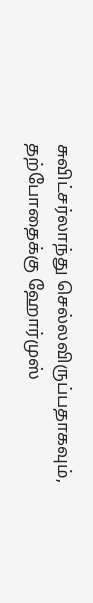சுவிட்சர்லாந்து செல்லவிருப்பதாகவும், தற்போதைக்கு ஹோர்முஸ்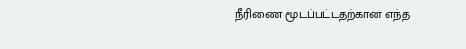நீரிணை மூடப்பட்டதற்கான எந்த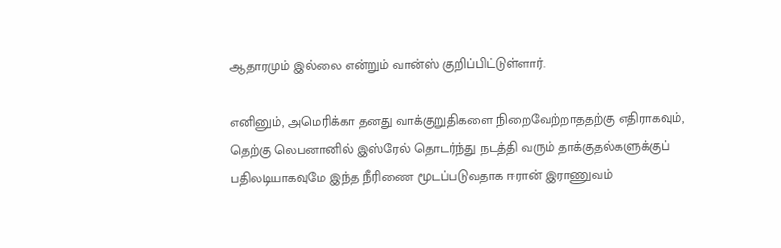ஆதாரமும் இல்லை என்றும் வான்ஸ் குறிப்பிட்டுள்ளார்.

எனினும், அமெரிக்கா தனது வாக்குறுதிகளை நிறைவேற்றாததற்கு எதிராகவும், தெற்கு லெபனானில் இஸ்ரேல் தொடர்ந்து நடத்தி வரும் தாக்குதல்களுக்குப் பதிலடியாகவுமே இந்த நீரிணை மூடப்படுவதாக ஈரான் இராணுவம்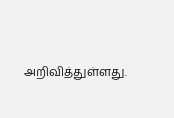அறிவித்துள்ளது.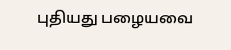புதியது பழையவை